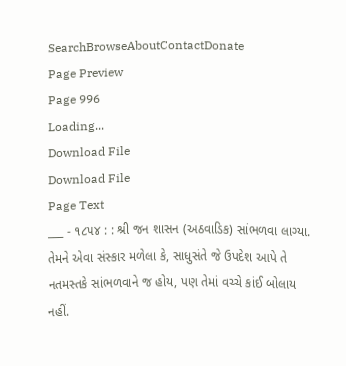SearchBrowseAboutContactDonate
Page Preview
Page 996
Loading...
Download File
Download File
Page Text
___ - ૧૮૫૪ : : શ્રી જન શાસન (અઠવાડિક) સાંભળવા લાગ્યા. તેમને એવા સંસ્કાર મળેલા કે, સાધુસંતે જે ઉપદેશ આપે તે નતમસ્તકે સાંભળવાને જ હોય, પણ તેમાં વચ્ચે કાંઈ બોલાય નહીં.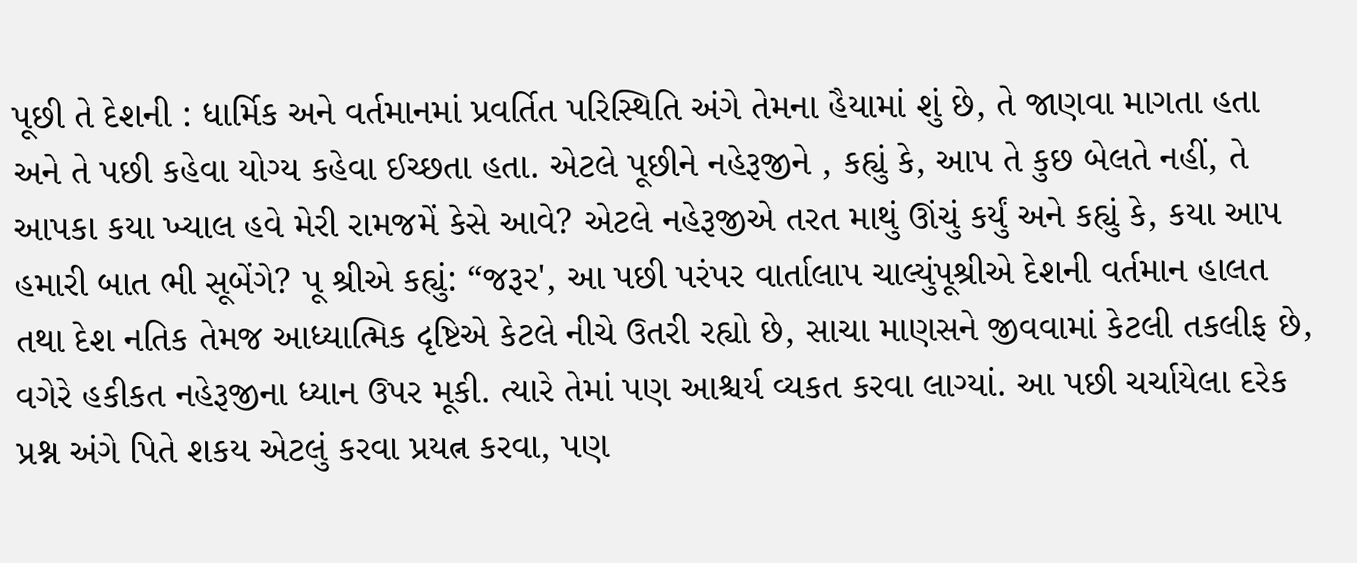પૂછી તે દેશની : ધાર્મિક અને વર્તમાનમાં પ્રવર્તિત પરિસ્થિતિ અંગે તેમના હૈયામાં શું છે, તે જાણવા માગતા હતા અને તે પછી કહેવા યોગ્ય કહેવા ઈચ્છતા હતા. એટલે પૂછીને નહેરૂજીને , કહ્યું કે, આપ તે કુછ બેલતે નહીં, તે આપકા કયા ખ્યાલ હવે મેરી રામજમેં કેસે આવે? એટલે નહેરૂજીએ તરત માથું ઊંચું કર્યું અને કહ્યું કે, કયા આપ હમારી બાત ભી સૂબેંગે? પૂ શ્રીએ કહ્યું: “જરૂર', આ પછી પરંપર વાર્તાલાપ ચાલ્યુંપૂશ્રીએ દેશની વર્તમાન હાલત તથા દેશ નતિક તેમજ આધ્યાત્મિક દૃષ્ટિએ કેટલે નીચે ઉતરી રહ્યો છે, સાચા માણસને જીવવામાં કેટલી તકલીફ છે, વગેરે હકીકત નહેરૂજીના ધ્યાન ઉપર મૂકી. ત્યારે તેમાં પણ આશ્ચર્ય વ્યકત કરવા લાગ્યાં. આ પછી ચર્ચાયેલા દરેક પ્રશ્ન અંગે પિતે શકય એટલું કરવા પ્રયત્ન કરવા, પણ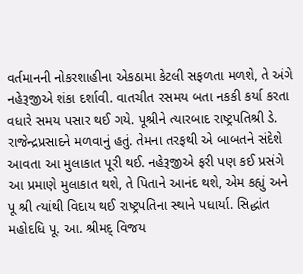વર્તમાનની નોકરશાહીના એકઠામા કેટલી સફળતા મળશે, તે અંગે નહેરૂજીએ શંકા દર્શાવી. વાતચીત રસમય બતા નકકી કર્યા કરતા વધારે સમય પસાર થઈ ગયે. પૂશ્રીને ત્યારબાદ રાષ્ટ્રપતિશ્રી ડે. રાજેન્દ્રપ્રસાદને મળવાનું હતું. તેમના તરફથી એ બાબતને સંદેશે આવતા આ મુલાકાત પૂરી થઈ. નહેરૂજીએ ફરી પણ કઈ પ્રસંગે આ પ્રમાણે મુલાકાત થશે, તે પિતાને આનંદ થશે, એમ કહ્યું અને પૂ શ્રી ત્યાંથી વિદાય થઈ રાષ્ટ્રપતિના સ્થાને પધાર્યા. સિદ્ધાંત મહોદધિ પૂ. આ. શ્રીમદ્ વિજય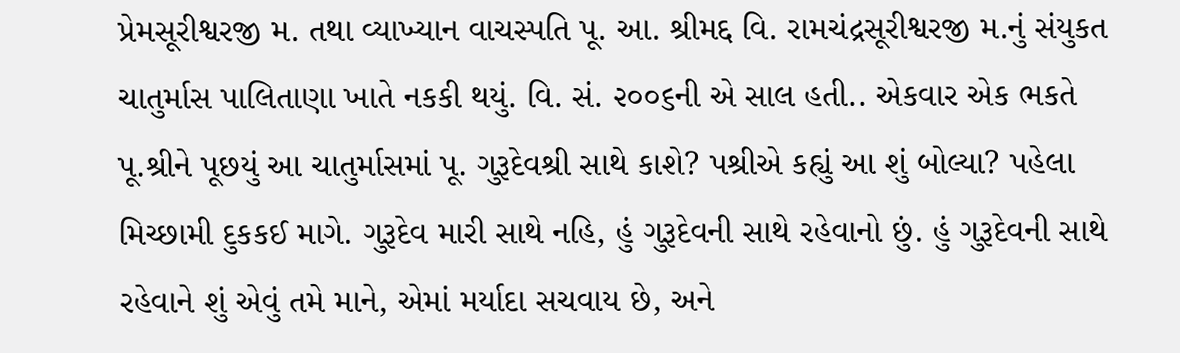પ્રેમસૂરીશ્વરજી મ. તથા વ્યાખ્યાન વાચસ્પતિ પૂ. આ. શ્રીમદ્દ વિ. રામચંદ્રસૂરીશ્વરજી મ.નું સંયુકત ચાતુર્માસ પાલિતાણા ખાતે નકકી થયું. વિ. સં. ૨૦૦૬ની એ સાલ હતી.. એકવાર એક ભકતે પૂ.શ્રીને પૂછયું આ ચાતુર્માસમાં પૂ. ગુરૂદેવશ્રી સાથે કાશે? પશ્રીએ કહ્યું આ શું બોલ્યા? પહેલા મિચ્છામી દુકકઈ માગે. ગુરૂદેવ મારી સાથે નહિ, હું ગુરૂદેવની સાથે રહેવાનો છું. હું ગુરૂદેવની સાથે રહેવાને શું એવું તમે માને, એમાં મર્યાદા સચવાય છે, અને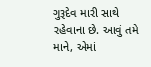ગુરૂદેવ મારી સાથે રહેવાના છે. આવું તમે માને, એમાં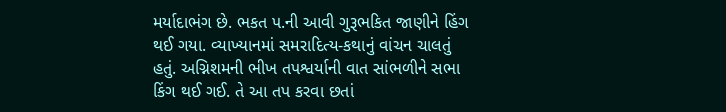મર્યાદાભંગ છે. ભકત પ.ની આવી ગુરૂભકિત જાણીને હિંગ થઈ ગયા. વ્યાખ્યાનમાં સમરાદિત્ય-કથાનું વાંચન ચાલતું હતું. અગ્નિશમની ભીખ તપશ્વર્યાની વાત સાંભળીને સભા કિંગ થઈ ગઈ. તે આ તપ કરવા છતાં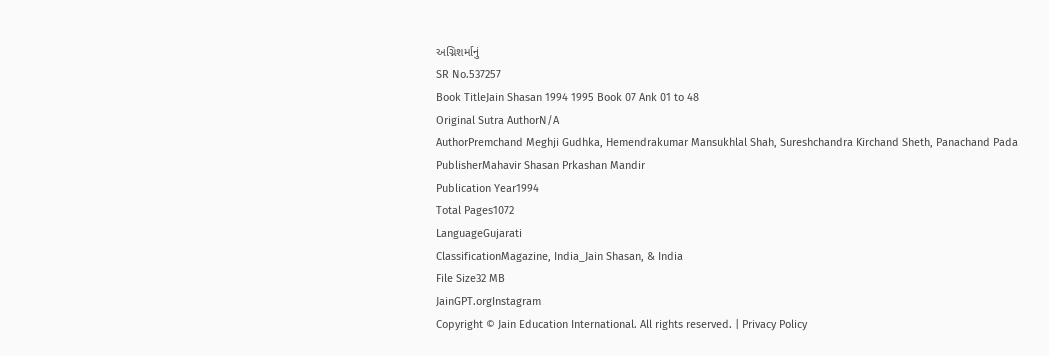અગ્નિશર્માનું
SR No.537257
Book TitleJain Shasan 1994 1995 Book 07 Ank 01 to 48
Original Sutra AuthorN/A
AuthorPremchand Meghji Gudhka, Hemendrakumar Mansukhlal Shah, Sureshchandra Kirchand Sheth, Panachand Pada
PublisherMahavir Shasan Prkashan Mandir
Publication Year1994
Total Pages1072
LanguageGujarati
ClassificationMagazine, India_Jain Shasan, & India
File Size32 MB
JainGPT.orgInstagram
Copyright © Jain Education International. All rights reserved. | Privacy Policy